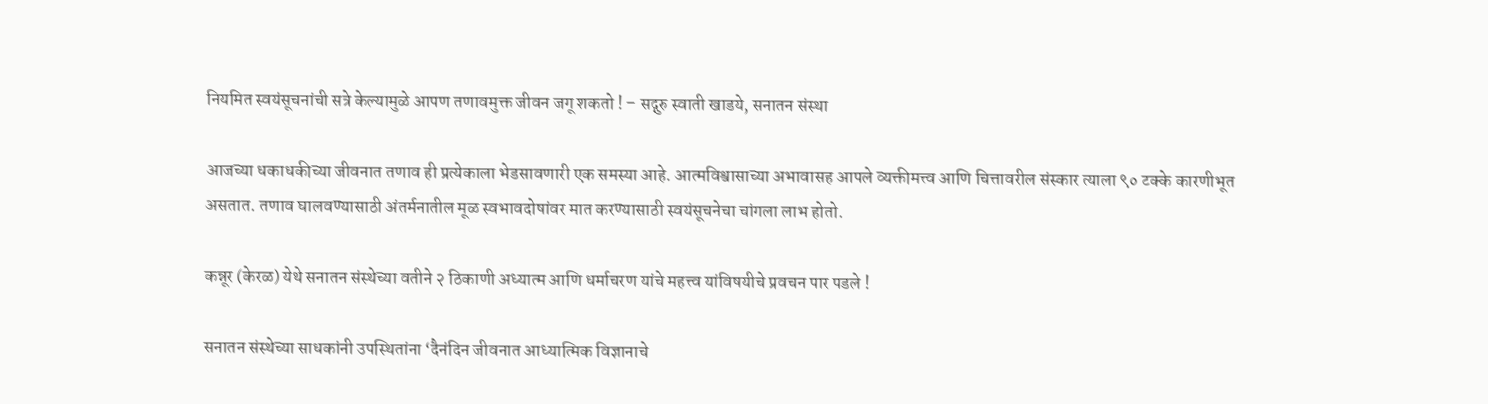नियमित स्वयंसूचनांची सत्रे केल्यामुळे आपण तणावमुक्त जीवन जगू शकतो ! – सद्गुरु स्वाती खाडये, सनातन संस्था

आजच्या धकाधकीच्या जीवनात तणाव ही प्रत्येकाला भेडसावणारी एक समस्या आहे. आत्मविश्वासाच्या अभावासह आपले व्यक्तीमत्त्व आणि चित्तावरील संस्कार त्याला ९० टक्के कारणीभूत असतात. तणाव घालवण्यासाठी अंतर्मनातील मूळ स्वभावदोषांवर मात करण्यासाठी स्वयंसूचनेचा चांगला लाभ होतो.

कन्नूर (केरळ) येथे सनातन संस्थेच्या वतीने २ ठिकाणी अध्यात्म आणि धर्माचरण यांचे महत्त्व यांविषयीचे प्रवचन पार पडले !

सनातन संस्थेच्या साधकांनी उपस्थितांना ‘दैनंदिन जीवनात आध्यात्मिक विज्ञानाचे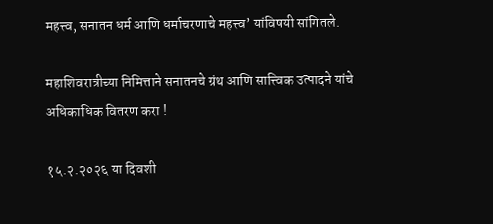महत्त्व, सनातन धर्म आणि धर्माचरणाचे महत्त्व’ यांविषयी सांगितले.

महाशिवरात्रीच्या निमित्ताने सनातनचे ग्रंथ आणि सात्त्विक उत्पादने यांचे अधिकाधिक वितरण करा !

१५.२.२०२६ या दिवशी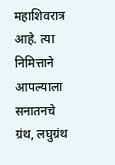महाशिवरात्र आहे. त्या निमित्ताने आपल्याला सनातनचे ग्रंथ, लघुग्रंथ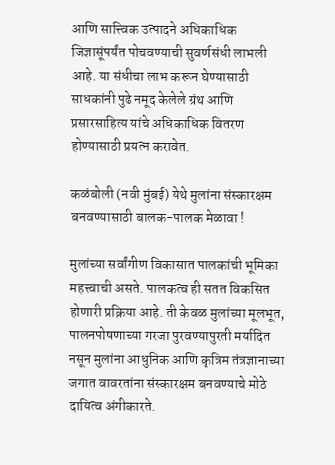आणि सात्त्विक उत्पादने अधिकाधिक जिज्ञासूंपर्यंत पोचवण्याची सुवर्णसंधी लाभली आहे. या संधीचा लाभ करून घेण्यासाठी साधकांनी पुढे नमूद केलेले ग्रंथ आणि प्रसारसाहित्य यांचे अधिकाधिक वितरण होण्यासाठी प्रयत्न करावेत.

कळंबोली (नवी मुंबई) येथे मुलांना संस्कारक्षम बनवण्यासाठी बालक-पालक मेळावा !

मुलांच्या सर्वांगीण विकासात पालकांची भूमिका महत्त्वाची असते. पालकत्व ही सतत विकसित होणारी प्रक्रिया आहे. ती केवळ मुलांच्या मूलभूत, पालनपोषणाच्या गरजा पुरवण्यापुरती मर्यादित नसून मुलांना आधुनिक आणि कृत्रिम तंत्रज्ञानाच्या जगात वावरतांना संस्कारक्षम बनवण्याचे मोठे दायित्व अंगीकारते.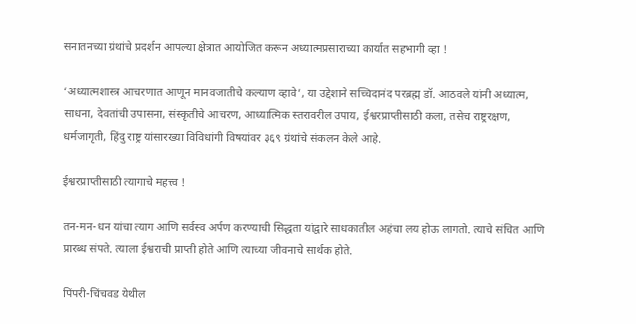सनातनच्या ग्रंथांचे प्रदर्शन आपल्या क्षेत्रात आयोजित करून अध्यात्मप्रसाराच्या कार्यात सहभागी व्हा !

‘अध्यात्मशास्त्र आचरणात आणून मानवजातीचे कल्याण व्हावे’, या उद्देशाने सच्चिदानंद परब्रह्म डॉ. आठवले यांनी अध्यात्म, साधना, देवतांची उपासना, संस्कृतीचे आचरण, आध्यात्मिक स्तरावरील उपाय, ईश्वरप्राप्तीसाठी कला, तसेच राष्ट्ररक्षण, धर्मजागृती, हिंदु राष्ट्र यांसारख्या विविधांगी विषयांवर ३६९ ग्रंथांचे संकलन केले आहे.

ईश्वरप्राप्तीसाठी त्यागाचे महत्त्व !

तन-मन-धन यांचा त्याग आणि सर्वस्व अर्पण करण्याची सिद्धता यांद्वारे साधकातील अहंचा लय होऊ लागतो. त्याचे संचित आणि प्रारब्ध संपते. त्याला ईश्वराची प्राप्ती होते आणि त्याच्या जीवनाचे सार्थक होते.

पिंपरी-चिंचवड येथील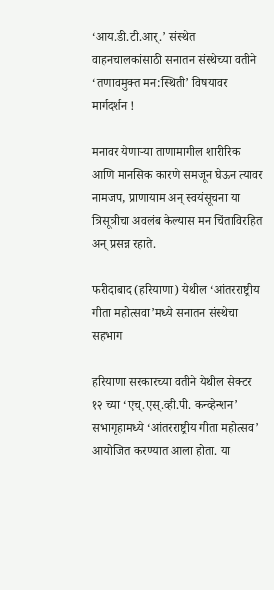‘आय.डी.टी.आर्.’ संस्थेत वाहनचालकांसाठी सनातन संस्थेच्या वतीने ‘तणावमुक्त मन:स्थिती’ विषयावर मार्गदर्शन !

मनावर येणार्‍या ताणामागील शारीरिक आणि मानसिक कारणे समजून घेऊन त्यावर नामजप, प्राणायाम अन् स्वयंसूचना या त्रिसूत्रीचा अवलंब केल्यास मन चिंताविरहित अन् प्रसन्न रहाते.

फरीदाबाद (हरियाणा) येथील ‘आंतरराष्ट्रीय गीता महोत्सवा’मध्ये सनातन संस्थेचा सहभाग

हरियाणा सरकारच्या वतीने येथील सेक्टर १२ च्या ‘एच्.एस्.व्ही.पी. कन्व्हेन्शन’ सभागृहामध्ये ‘आंतरराष्ट्रीय गीता महोत्सव’ आयोजित करण्यात आला होता. या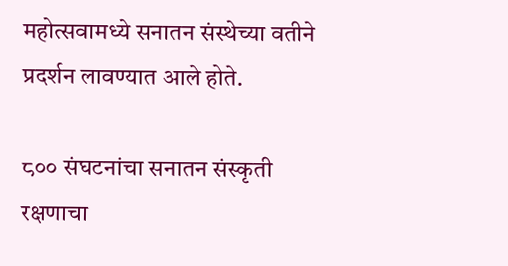महोत्सवामध्ये सनातन संस्थेच्या वतीने प्रदर्शन लावण्यात आले होते.

८०० संघटनांचा सनातन संस्कृती रक्षणाचा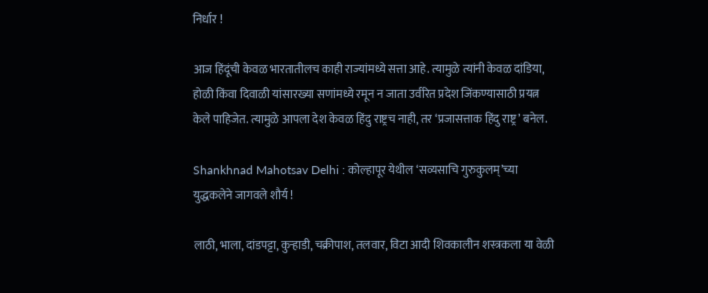निर्धार !

आज हिंदूंची केवळ भारतातीलच काही राज्यांमध्ये सत्ता आहे. त्यामुळे त्यांनी केवळ दांडिया, होळी किंवा दिवाळी यांसारख्या सणांमध्ये रमून न जाता उर्वरित प्रदेश जिंकण्यासाठी प्रयत्न केले पाहिजेत. त्यामुळे आपला देश केवळ हिंदु राष्ट्रच नाही, तर ‘प्रजासत्ताक हिंदु राष्ट्र’ बनेल.

Shankhnad Mahotsav Delhi : कोल्हापूर येथील ‘सव्यसाचि गुरुकुलम्’च्या युद्धकलेने जागवले शौर्य !

लाठी, भाला, दांडपट्टा, कुर्‍हाडी, चक्रीपाश, तलवार, विटा आदी शिवकालीन शस्त्रकला या वेळी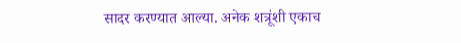सादर करण्यात आल्या. अनेक शत्रूंशी एकाच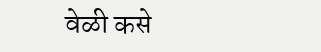वेळी कसे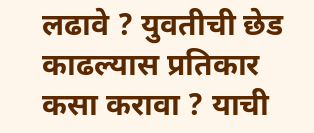लढावे ? युवतीची छेड काढल्यास प्रतिकार कसा करावा ? याची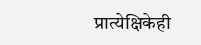प्रात्येक्षिकेही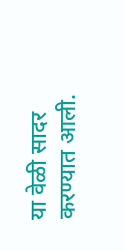या वेळी सादर करण्यात आली.